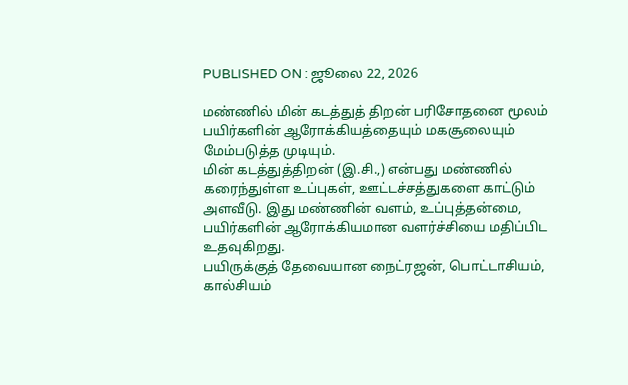PUBLISHED ON : ஜூலை 22, 2026

மண்ணில் மின் கடத்துத் திறன் பரிசோதனை மூலம் பயிர்களின் ஆரோக்கியத்தையும் மகசூலையும் மேம்படுத்த முடியும்.
மின் கடத்துத்திறன் (இ.சி.,) என்பது மண்ணில் கரைந்துள்ள உப்புகள், ஊட்டச்சத்துகளை காட்டும் அளவீடு. இது மண்ணின் வளம், உப்புத்தன்மை, பயிர்களின் ஆரோக்கியமான வளர்ச்சியை மதிப்பிட உதவுகிறது.
பயிருக்குத் தேவையான நைட்ரஜன், பொட்டாசியம், கால்சியம்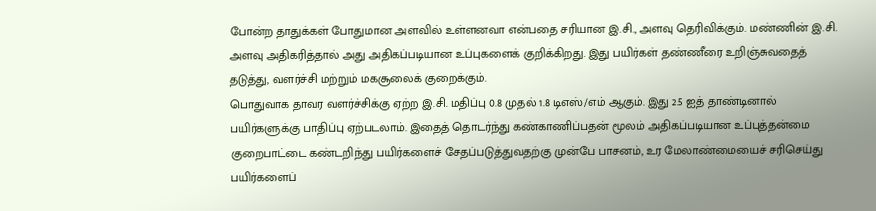போன்ற தாதுக்கள் போதுமான அளவில் உள்ளனவா என்பதை சரியான இ.சி., அளவு தெரிவிக்கும். மண்ணின் இ.சி. அளவு அதிகரித்தால் அது அதிகப்படியான உப்புகளைக் குறிக்கிறது. இது பயிர்கள் தண்ணீரை உறிஞ்சுவதைத் தடுத்து, வளர்ச்சி மற்றும் மகசூலைக் குறைக்கும்.
பொதுவாக தாவர வளர்ச்சிக்கு ஏற்ற இ.சி. மதிப்பு 0.8 முதல் 1.8 டிஎஸ்/எம் ஆகும். இது 2.5 ஐத் தாண்டினால் பயிர்களுக்கு பாதிப்பு ஏற்படலாம். இதைத் தொடர்ந்து கண்காணிப்பதன் மூலம் அதிகப்படியான உப்புத்தன்மை குறைபாட்டை கண்டறிந்து பயிர்களைச் சேதப்படுத்துவதற்கு முன்பே பாசனம், உர மேலாண்மையைச் சரிசெய்து பயிர்களைப்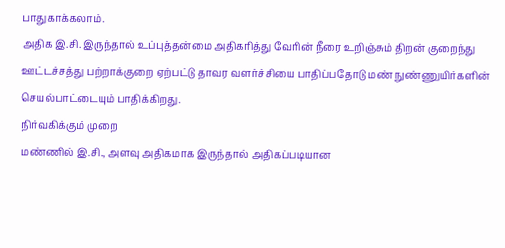பாதுகாக்கலாம்.
அதிக இ.சி. இருந்தால் உப்புத்தன்மை அதிகரித்து வேரின் நீரை உறிஞ்சும் திறன் குறைந்து ஊட்டச்சத்து பற்றாக்குறை ஏற்பட்டு தாவர வளர்ச்சியை பாதிப்பதோடு மண் நுண்ணுயிர்களின் செயல்பாட்டையும் பாதிக்கிறது.
நிர்வகிக்கும் முறை
மண்ணில் இ.சி., அளவு அதிகமாக இருந்தால் அதிகப்படியான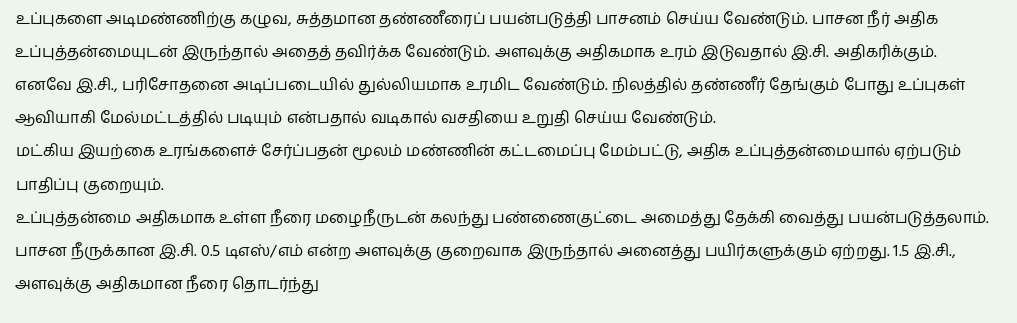உப்புகளை அடிமண்ணிற்கு கழுவ, சுத்தமான தண்ணீரைப் பயன்படுத்தி பாசனம் செய்ய வேண்டும். பாசன நீர் அதிக உப்புத்தன்மையுடன் இருந்தால் அதைத் தவிர்க்க வேண்டும். அளவுக்கு அதிகமாக உரம் இடுவதால் இ.சி. அதிகரிக்கும்.
எனவே இ.சி., பரிசோதனை அடிப்படையில் துல்லியமாக உரமிட வேண்டும். நிலத்தில் தண்ணீர் தேங்கும் போது உப்புகள் ஆவியாகி மேல்மட்டத்தில் படியும் என்பதால் வடிகால் வசதியை உறுதி செய்ய வேண்டும்.
மட்கிய இயற்கை உரங்களைச் சேர்ப்பதன் மூலம் மண்ணின் கட்டமைப்பு மேம்பட்டு, அதிக உப்புத்தன்மையால் ஏற்படும் பாதிப்பு குறையும்.
உப்புத்தன்மை அதிகமாக உள்ள நீரை மழைநீருடன் கலந்து பண்ணைகுட்டை அமைத்து தேக்கி வைத்து பயன்படுத்தலாம்.
பாசன நீருக்கான இ.சி. 0.5 டிஎஸ்/எம் என்ற அளவுக்கு குறைவாக இருந்தால் அனைத்து பயிர்களுக்கும் ஏற்றது. 1.5 இ.சி., அளவுக்கு அதிகமான நீரை தொடர்ந்து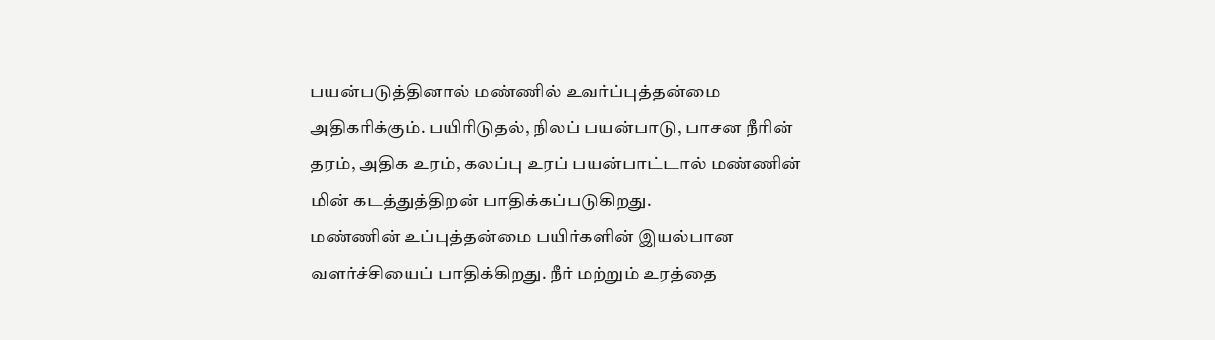பயன்படுத்தினால் மண்ணில் உவர்ப்புத்தன்மை அதிகரிக்கும். பயிரிடுதல், நிலப் பயன்பாடு, பாசன நீரின் தரம், அதிக உரம், கலப்பு உரப் பயன்பாட்டால் மண்ணின் மின் கடத்துத்திறன் பாதிக்கப்படுகிறது.
மண்ணின் உப்புத்தன்மை பயிர்களின் இயல்பான வளர்ச்சியைப் பாதிக்கிறது. நீர் மற்றும் உரத்தை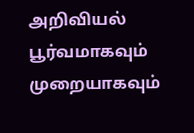அறிவியல் பூர்வமாகவும் முறையாகவும்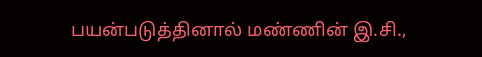பயன்படுத்தினால் மண்ணின் இ.சி.,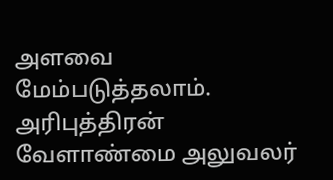அளவை மேம்படுத்தலாம்.
அரிபுத்திரன் வேளாண்மை அலுவலர்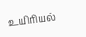உயிரியல்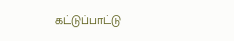கட்டுப்பாட்டு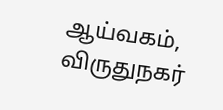ஆய்வகம், விருதுநகர்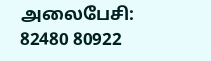அலைபேசி: 82480 80922